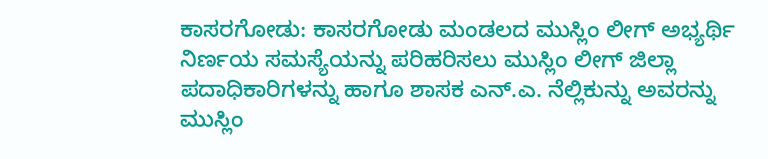ಕಾಸರಗೋಡು: ಕಾಸರಗೋಡು ಮಂಡಲದ ಮುಸ್ಲಿಂ ಲೀಗ್ ಅಭ್ಯರ್ಥಿ ನಿರ್ಣಯ ಸಮಸ್ಯೆಯನ್ನು ಪರಿಹರಿಸಲು ಮುಸ್ಲಿಂ ಲೀಗ್ ಜಿಲ್ಲಾ ಪದಾಧಿಕಾರಿಗಳನ್ನು ಹಾಗೂ ಶಾಸಕ ಎನ್.ಎ. ನೆಲ್ಲಿಕುನ್ನು ಅವರನ್ನು ಮುಸ್ಲಿಂ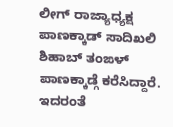ಲೀಗ್ ರಾಜ್ಯಾಧ್ಯಕ್ಷ ಪಾಣಕ್ಕಾಡ್ ಸಾದಿಖಲಿ ಶಿಹಾಬ್ ತಂಙಳ್ ಪಾಣಕ್ಕಾಡ್ಗೆ ಕರೆಸಿದ್ದಾರೆ. ಇದರಂತೆ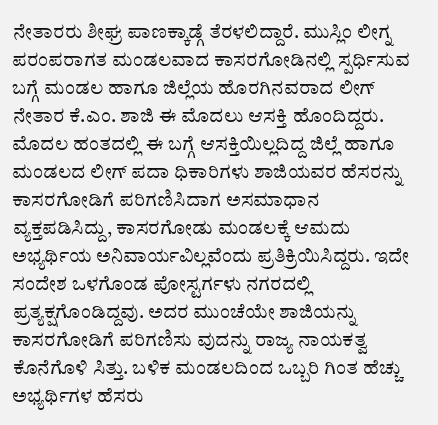ನೇತಾರರು ಶೀಘ್ರ ಪಾಣಕ್ಕಾಡ್ಗೆ ತೆರಳಲಿದ್ದಾರೆ. ಮುಸ್ಲಿಂ ಲೀಗ್ನ ಪರಂಪರಾಗತ ಮಂಡಲವಾದ ಕಾಸರಗೋಡಿನಲ್ಲಿ ಸ್ಪರ್ಧಿಸುವ ಬಗ್ಗೆ ಮಂಡಲ ಹಾಗೂ ಜಿಲ್ಲೆಯ ಹೊರಗಿನವರಾದ ಲೀಗ್ ನೇತಾರ ಕೆ.ಎಂ. ಶಾಜಿ ಈ ಮೊದಲು ಆಸಕ್ತಿ ಹೊಂದಿದ್ದರು. ಮೊದಲ ಹಂತದಲ್ಲಿ ಈ ಬಗ್ಗೆ ಆಸಕ್ತಿಯಿಲ್ಲದಿದ್ದ ಜಿಲ್ಲೆ ಹಾಗೂ ಮಂಡಲದ ಲೀಗ್ ಪದಾ ಧಿಕಾರಿಗಳು ಶಾಜಿಯವರ ಹೆಸರನ್ನು ಕಾಸರಗೋಡಿಗೆ ಪರಿಗಣಿಸಿದಾಗ ಅಸಮಾಧಾನ ವ್ಯಕ್ತಪಡಿಸಿದ್ದು, ಕಾಸರಗೋಡು ಮಂಡಲಕ್ಕೆ ಆಮದು ಅಭ್ಯರ್ಥಿಯ ಅನಿವಾರ್ಯವಿಲ್ಲವೆಂದು ಪ್ರತಿಕ್ರಿಯಿಸಿದ್ದರು. ಇದೇ ಸಂದೇಶ ಒಳಗೊಂಡ ಪೋಸ್ಟರ್ಗಳು ನಗರದಲ್ಲಿ ಪ್ರತ್ಯಕ್ಷಗೊಂಡಿದ್ದವು. ಅದರ ಮುಂಚೆಯೇ ಶಾಜಿಯನ್ನು ಕಾಸರಗೋಡಿಗೆ ಪರಿಗಣಿಸು ವುದನ್ನು ರಾಜ್ಯ ನಾಯಕತ್ವ ಕೊನೆಗೊಳಿ ಸಿತ್ತು. ಬಳಿಕ ಮಂಡಲದಿಂದ ಒಬ್ಬರಿ ಗಿಂತ ಹೆಚ್ಚು ಅಭ್ಯರ್ಥಿಗಳ ಹೆಸರು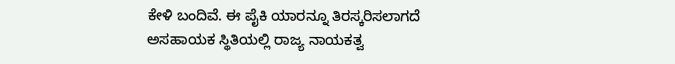ಕೇಳಿ ಬಂದಿವೆ. ಈ ಪೈಕಿ ಯಾರನ್ನೂ ತಿರಸ್ಕರಿಸಲಾಗದೆ ಅಸಹಾಯಕ ಸ್ಥಿತಿಯಲ್ಲಿ ರಾಜ್ಯ ನಾಯಕತ್ವ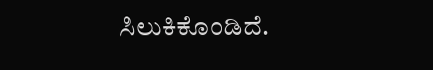ಸಿಲುಕಿಕೊಂಡಿದೆ.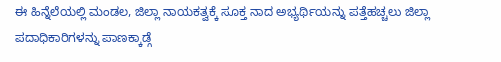ಈ ಹಿನ್ನೆಲೆಯಲ್ಲಿ ಮಂಡಲ, ಜಿಲ್ಲಾ ನಾಯಕತ್ವಕ್ಕೆ ಸೂಕ್ತ ನಾದ ಅಭ್ಯರ್ಥಿಯನ್ನು ಪತ್ತೆಹಚ್ಚಲು ಜಿಲ್ಲಾ ಪದಾಧಿಕಾರಿಗಳನ್ನು ಪಾಣಕ್ಕಾಡ್ಗೆ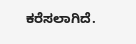ಕರೆಸಲಾಗಿದೆ.